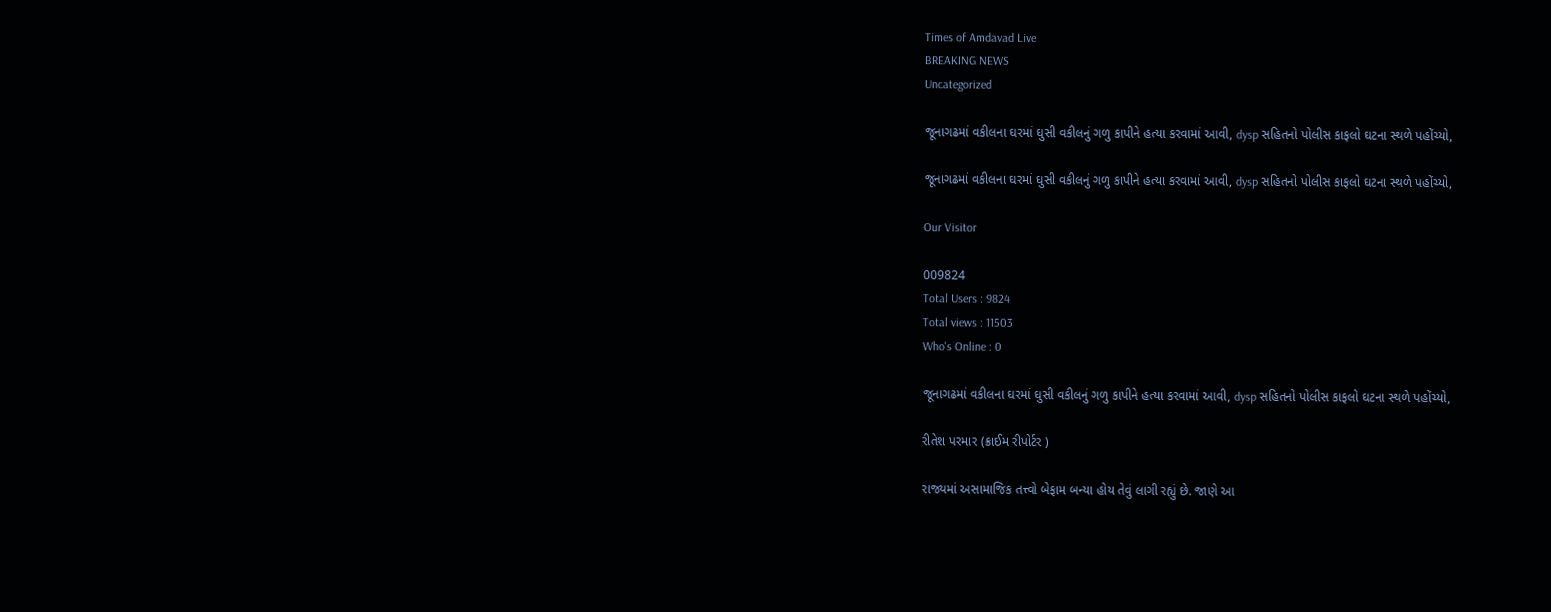Times of Amdavad Live
BREAKING NEWS
Uncategorized

જૂનાગઢમાં વકીલના ઘરમાં ઘુસી વકીલનું ગળુ કાપીને હત્યા કરવામાં આવી, dysp સહિતનો પોલીસ કાફલો ઘટના સ્થળે પહોંચ્યો,

જૂનાગઢમાં વકીલના ઘરમાં ઘુસી વકીલનું ગળુ કાપીને હત્યા કરવામાં આવી, dysp સહિતનો પોલીસ કાફલો ઘટના સ્થળે પહોંચ્યો,

Our Visitor

009824
Total Users : 9824
Total views : 11503
Who's Online : 0

જૂનાગઢમાં વકીલના ઘરમાં ઘુસી વકીલનું ગળુ કાપીને હત્યા કરવામાં આવી, dysp સહિતનો પોલીસ કાફલો ઘટના સ્થળે પહોંચ્યો,

રીતેશ પરમાર (ક્રાઈમ રીપોર્ટર )

રાજ્યમાં અસામાજિક તત્ત્વો બેફામ બન્યા હોય તેવું લાગી રહ્યું છે. જાણે આ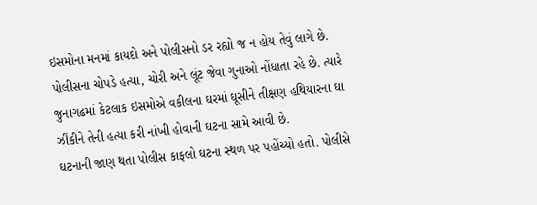ઇસમોના મનમાં કાયદો અને પોલીસનો ડર રહ્યો જ ન હોય તેવું લાગે છે. પોલીસના ચોપડે હત્યા, ચોરી અને લૂંટ જેવા ગુનાઓ નોંધાતા રહે છે. ત્યારે જુનાગઢમાં કેટલાક ઇસમોએ વકીલના ઘરમાં ઘૂસીને તીક્ષણ હથિયારના ઘા ઝીંકીને તેની હત્યા કરી નાંખી હોવાની ઘટના સામે આવી છે.
ઘટનાની જાણ થતા પોલીસ કાફલો ઘટના સ્થળ પર પહોંચ્યો હતો. પોલીસે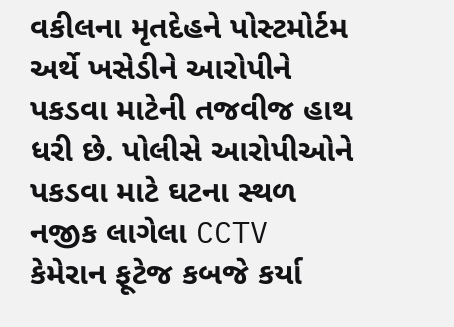વકીલના મૃતદેહને પોસ્ટમોર્ટમ અર્થે ખસેડીને આરોપીને પકડવા માટેની તજવીજ હાથ ધરી છે. પોલીસે આરોપીઓને પકડવા માટે ઘટના સ્થળ નજીક લાગેલા CCTV કેમેરાન ફૂટેજ કબજે કર્યા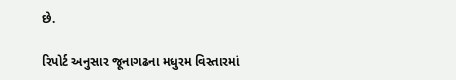છે.

રિપોર્ટ અનુસાર જૂનાગઢના મધુરમ વિસ્તારમાં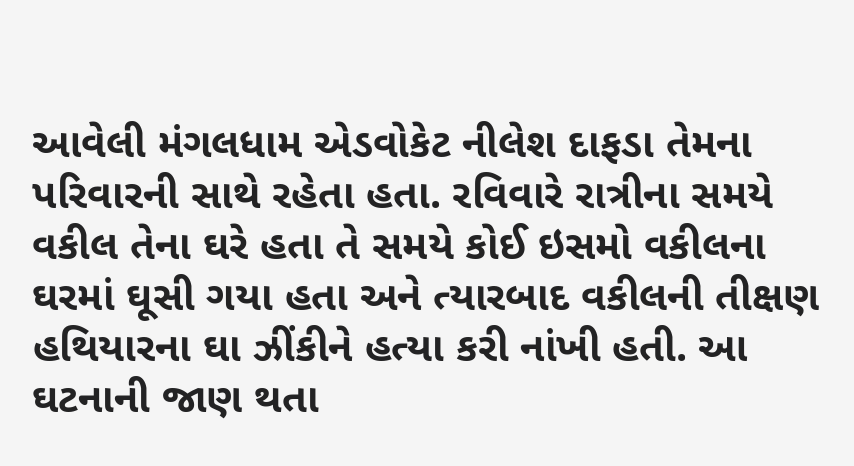આવેલી મંગલધામ એડવોકેટ નીલેશ દાફડા તેમના પરિવારની સાથે રહેતા હતા. રવિવારે રાત્રીના સમયે વકીલ તેના ઘરે હતા તે સમયે કોઈ ઇસમો વકીલના ઘરમાં ઘૂસી ગયા હતા અને ત્યારબાદ વકીલની તીક્ષણ હથિયારના ઘા ઝીંકીને હત્યા કરી નાંખી હતી. આ ઘટનાની જાણ થતા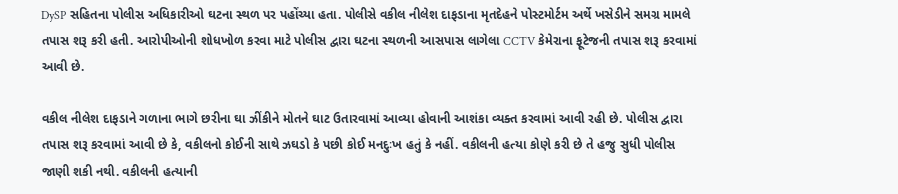DySP સહિતના પોલીસ અધિકારીઓ ઘટના સ્થળ પર પહોંચ્યા હતા. પોલીસે વકીલ નીલેશ દાફડાના મૃતદેહને પોસ્ટમોર્ટમ અર્થે ખસેડીને સમગ્ર મામલે તપાસ શરૂ કરી હતી. આરોપીઓની શોધખોળ કરવા માટે પોલીસ દ્વારા ઘટના સ્થળની આસપાસ લાગેલા CCTV કેમેરાના ફૂટેજની તપાસ શરૂ કરવામાં આવી છે.

વકીલ નીલેશ દાફડાને ગળાના ભાગે છરીના ઘા ઝીંકીને મોતને ઘાટ ઉતારવામાં આવ્યા હોવાની આશંકા વ્યક્ત કરવામાં આવી રહી છે. પોલીસ દ્વારા તપાસ શરૂ કરવામાં આવી છે કે, વકીલનો કોઈની સાથે ઝઘડો કે પછી કોઈ મનદુઃખ હતું કે નહીં. વકીલની હત્યા કોણે કરી છે તે હજુ સુધી પોલીસ જાણી શકી નથી. વકીલની હત્યાની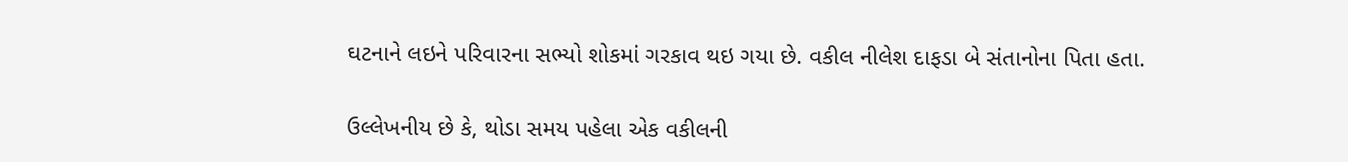ઘટનાને લઇને પરિવારના સભ્યો શોકમાં ગરકાવ થઇ ગયા છે. વકીલ નીલેશ દાફડા બે સંતાનોના પિતા હતા.

ઉલ્લેખનીય છે કે, થોડા સમય પહેલા એક વકીલની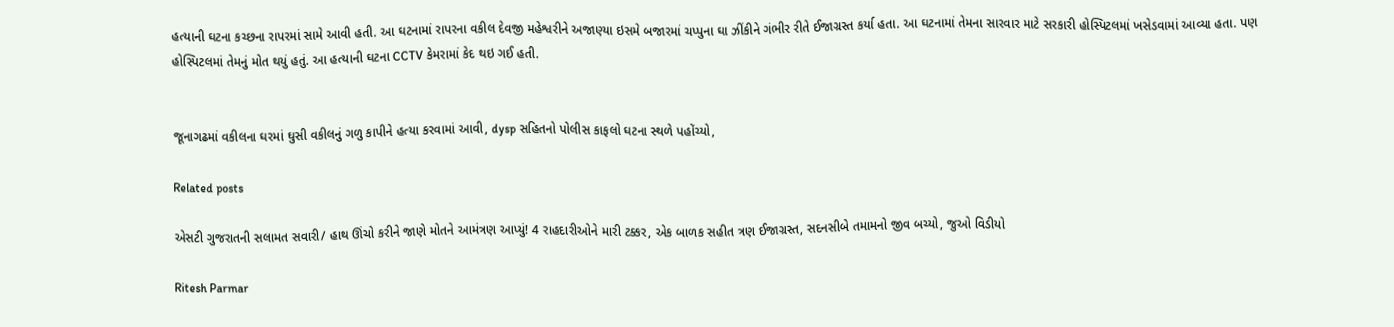હત્યાની ઘટના કચ્છના રાપરમાં સામે આવી હતી. આ ઘટનામાં રાપરના વકીલ દેવજી મહેશ્વરીને અજાણ્યા ઇસમે બજારમાં ચપ્પુના ઘા ઝીંકીને ગંભીર રીતે ઈજાગ્રસ્ત કર્યા હતા. આ ઘટનામાં તેમના સારવાર માટે સરકારી હોસ્પિટલમાં ખસેડવામાં આવ્યા હતા. પણ હોસ્પિટલમાં તેમનું મોત થયું હતું. આ હત્યાની ઘટના CCTV કેમરામાં કેદ થઇ ગઈ હતી.


જૂનાગઢમાં વકીલના ઘરમાં ઘુસી વકીલનું ગળુ કાપીને હત્યા કરવામાં આવી, dysp સહિતનો પોલીસ કાફલો ઘટના સ્થળે પહોંચ્યો,

Related posts

એસટી ગુજરાતની સલામત સવારી/ હાથ ઊંચો કરીને જાણે મોતને આમંત્રણ આપ્યું! 4 રાહદારીઓને મારી ટક્કર, એક બાળક સહીત ત્રણ ઈજાગ્રસ્ત, સદનસીબે તમામનો જીવ બચ્યો, જુઓ વિડીયો

Ritesh Parmar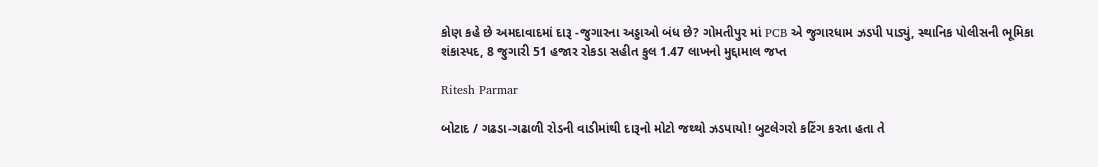કોણ કહે છે અમદાવાદમાં દારૂ -જુગારના અડ્ડાઓ બંધ છે? ગોમતીપુર માં PCB એ જુગારધામ ઝડપી પાડ્યું, સ્થાનિક પોલીસની ભૂમિકા શંકાસ્પદ, 8 જુગારી 51 હજાર રોકડા સહીત કુલ 1.47 લાખનો મુદ્દામાલ જપ્ત

Ritesh Parmar

બોટાદ / ગઢડા-ગઢાળી રોડની વાડીમાંથી દારૂનો મોટો જથ્થો ઝડપાયો! બુટલેગરો કટિંગ કરતા હતા તે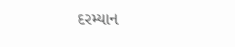દરમ્યાન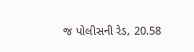જ પોલીસની રેડ, 20.58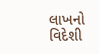લાખનો વિદેશી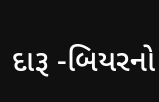દારૂ -બિયરનો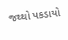જથ્થો પકડાયો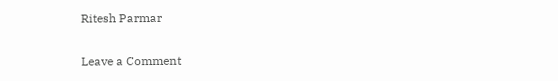Ritesh Parmar

Leave a Comment